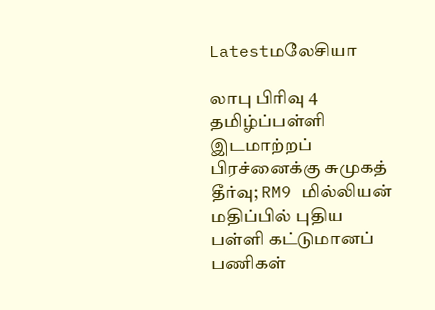Latestமலேசியா

லாபு பிரிவு 4 தமிழ்ப்பள்ளி இடமாற்றப் பிரச்னைக்கு சுமுகத் தீர்வு; RM9 மில்லியன் மதிப்பில் புதிய பள்ளி கட்டுமானப் பணிகள்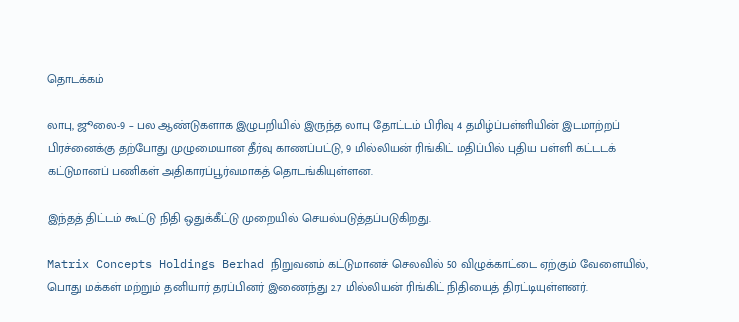தொடக்கம்

லாபு, ஜூலை-9 – பல ஆண்டுகளாக இழுபறியில் இருந்த லாபு தோட்டம் பிரிவு 4 தமிழ்ப்பள்ளியின் இடமாற்றப் பிரச்னைக்கு தற்போது முழுமையான தீர்வு காணப்பட்டு, 9 மில்லியன் ரிங்கிட் மதிப்பில் புதிய பள்ளி கட்டடக் கட்டுமானப் பணிகள் அதிகாரப்பூர்வமாகத் தொடங்கியுள்ளன.

இந்தத் திட்டம் கூட்டு நிதி ஒதுக்கீட்டு முறையில் செயல்படுத்தப்படுகிறது.

Matrix Concepts Holdings Berhad நிறுவனம் கட்டுமானச் செலவில் 50 விழுக்காட்டை ஏற்கும் வேளையில், பொது மக்கள் மற்றும் தனியார் தரப்பினர் இணைந்து 2.7 மில்லியன் ரிங்கிட் நிதியைத் திரட்டியுள்ளனர்.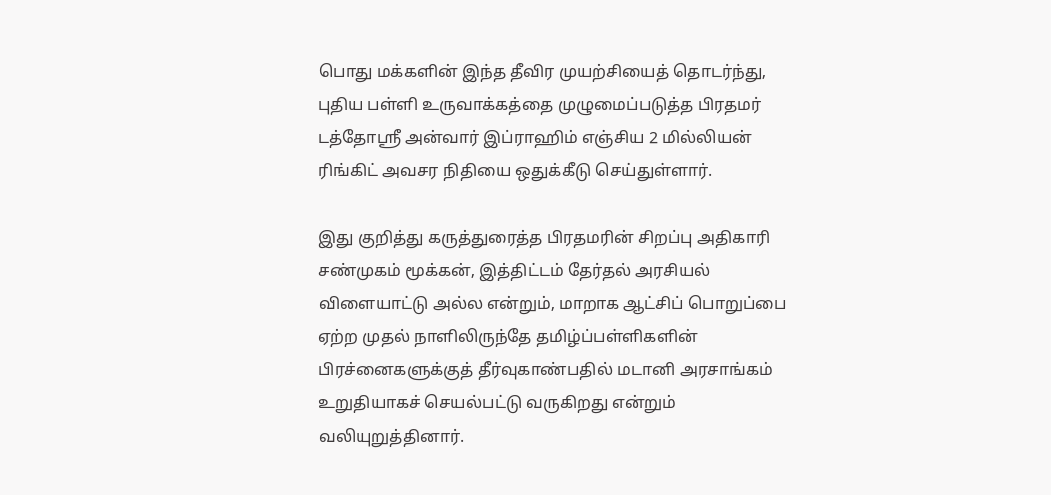பொது மக்களின் இந்த தீவிர முயற்சியைத் தொடர்ந்து, புதிய பள்ளி உருவாக்கத்தை முழுமைப்படுத்த பிரதமர் டத்தோஸ்ரீ அன்வார் இப்ராஹிம் எஞ்சிய 2 மில்லியன் ரிங்கிட் அவசர நிதியை ஒதுக்கீடு செய்துள்ளார்.

இது குறித்து கருத்துரைத்த பிரதமரின் சிறப்பு அதிகாரி சண்முகம் மூக்கன், இத்திட்டம் தேர்தல் அரசியல் விளையாட்டு அல்ல என்றும், மாறாக ஆட்சிப் பொறுப்பை ஏற்ற முதல் நாளிலிருந்தே தமிழ்ப்பள்ளிகளின் பிரச்னைகளுக்குத் தீர்வுகாண்பதில் மடானி அரசாங்கம் உறுதியாகச் செயல்பட்டு வருகிறது என்றும் வலியுறுத்தினார்.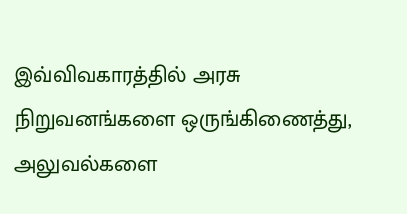இவ்விவகாரத்தில் அரசு நிறுவனங்களை ஒருங்கிணைத்து, அலுவல்களை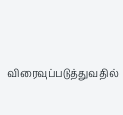விரைவுப்படுத்துவதில்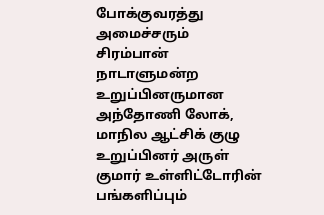போக்குவரத்து அமைச்சரும் சிரம்பான் நாடாளுமன்ற உறுப்பினருமான அந்தோணி லோக், மாநில ஆட்சிக் குழு உறுப்பினர் அருள் குமார் உள்ளிட்டோரின் பங்களிப்பும்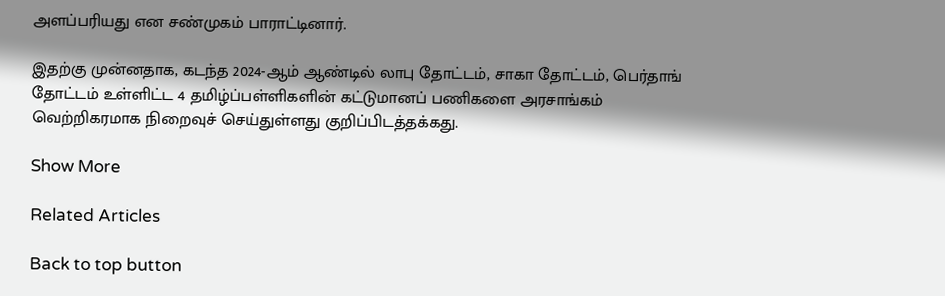அளப்பரியது என சண்முகம் பாராட்டினார்.

இதற்கு முன்னதாக, கடந்த 2024-ஆம் ஆண்டில் லாபு தோட்டம், சாகா தோட்டம், பெர்தாங் தோட்டம் உள்ளிட்ட 4 தமிழ்ப்பள்ளிகளின் கட்டுமானப் பணிகளை அரசாங்கம் வெற்றிகரமாக நிறைவுச் செய்துள்ளது குறிப்பிடத்தக்கது.

Show More

Related Articles

Back to top button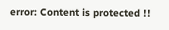error: Content is protected !!